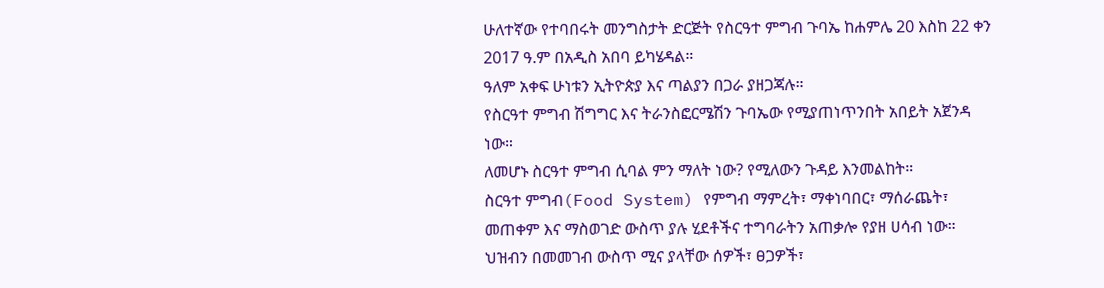ሁለተኛው የተባበሩት መንግስታት ድርጅት የስርዓተ ምግብ ጉባኤ ከሐምሌ 20 እስከ 22 ቀን 2017 ዓ.ም በአዲስ አበባ ይካሄዳል።
ዓለም አቀፍ ሁነቱን ኢትዮጵያ እና ጣልያን በጋራ ያዘጋጃሉ።
የስርዓተ ምግብ ሽግግር እና ትራንስፎርሜሽን ጉባኤው የሚያጠነጥንበት አበይት አጀንዳ ነው።
ለመሆኑ ስርዓተ ምግብ ሲባል ምን ማለት ነው? የሚለውን ጉዳይ እንመልከት።
ስርዓተ ምግብ(Food System) የምግብ ማምረት፣ ማቀነባበር፣ ማሰራጨት፣ መጠቀም እና ማስወገድ ውስጥ ያሉ ሂደቶችና ተግባራትን አጠቃሎ የያዘ ሀሳብ ነው።
ህዝብን በመመገብ ውስጥ ሚና ያላቸው ሰዎች፣ ፀጋዎች፣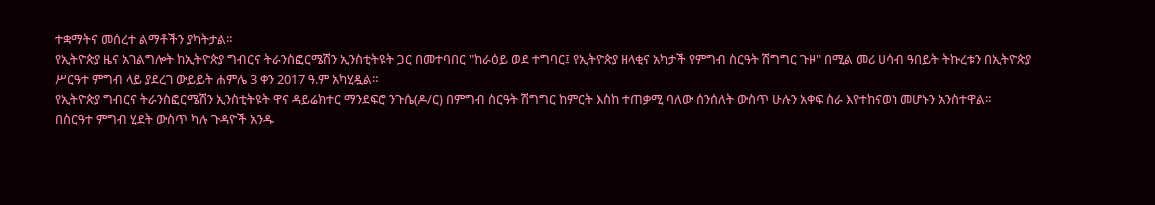ተቋማትና መሰረተ ልማቶችን ያካትታል።
የኢትዮጵያ ዜና አገልግሎት ከኢትዮጵያ ግብርና ትራንስፎርሜሽን ኢንስቲትዩት ጋር በመተባበር "ከራዕይ ወደ ተግባር፤ የኢትዮጵያ ዘላቂና አካታች የምግብ ስርዓት ሽግግር ጉዞ" በሚል መሪ ሀሳብ ዓበይት ትኩረቱን በኢትዮጵያ ሥርዓተ ምግብ ላይ ያደረገ ውይይት ሐምሌ 3 ቀን 2017 ዓ.ም አካሂዷል።
የኢትዮጵያ ግብርና ትራንስፎርሜሽን ኢንስቲትዩት ዋና ዳይሬክተር ማንደፍሮ ንጉሴ(ዶ/ር) በምግብ ስርዓት ሽግግር ከምርት እስከ ተጠቃሚ ባለው ሰንሰለት ውስጥ ሁሉን አቀፍ ስራ እየተከናወነ መሆኑን አንስተዋል።
በስርዓተ ምግብ ሂደት ውስጥ ካሉ ጉዳዮች አንዱ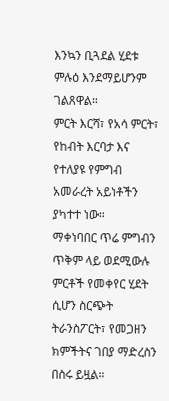እንኳን ቢጓደል ሂደቱ ምሉዕ እንደማይሆንም ገልጸዋል።
ምርት እርሻ፣ የአሳ ምርት፣ የከብት እርባታ እና የተለያዩ የምግብ አመራረት አይነቶችን ያካተተ ነው።
ማቀነባበር ጥሬ ምግብን ጥቅም ላይ ወደሚውሉ ምርቶች የመቀየር ሂደት ሲሆን ስርጭት ትራንስፖርት፣ የመጋዘን ክምችትና ገበያ ማድረስን በስሩ ይዟል።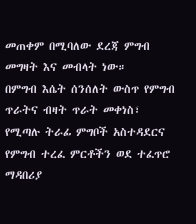መጠቀም በሚባለው ደረጃ ምግብ መግዛት እና መብላት ነው።
በምግብ እሴት ሰንሰለት ውስጥ የምግብ ጥራትና ብዛት ጥራት መቀነስ፣ የሚጣሉ ትራፊ ምግቦች አስተዳደርና የምግብ ተረፈ ምርቶችን ወደ ተፈጥሮ ማዳበሪያ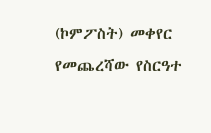(ኮምፖስት) መቀየር የመጨረሻው የስርዓተ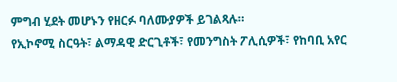ምግብ ሂደት መሆኑን የዘርፉ ባለሙያዎች ይገልጻሉ።
የኢኮኖሚ ስርዓት፣ ልማዳዊ ድርጊቶች፣ የመንግስት ፖሊሲዎች፣ የከባቢ አየር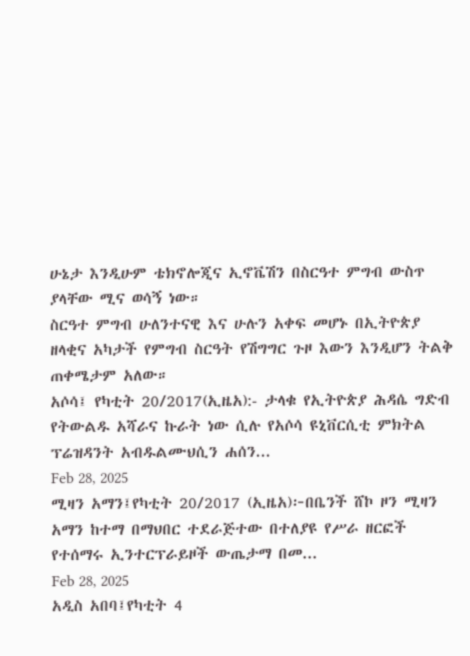ሁኔታ እንዲሁም ቴክኖሎጂና ኢኖቬሽን በስርዓተ ምግብ ውስጥ ያላቸው ሚና ወሳኝ ነው።
ስርዓተ ምግብ ሁለንተናዊ እና ሁሉን አቀፍ መሆኑ በኢትዮጵያ ዘላቂና አካታች የምግብ ስርዓት የሽግግር ጉዞ እውን እንዲሆን ትልቅ ጠቀሜታም አለው።
አሶሳ፤ የካቲት 20/2017(ኢዜአ):- ታላቁ የኢትዮጵያ ሕዳሴ ግድብ የትውልዱ አሻራና ኩራት ነው ሲሉ የአሶሳ ዩኒቨርሲቲ ምክትል ፕሬዝዳንት አብዱልሙህሲን ሐሰን...
Feb 28, 2025
ሚዛን አማን፤የካቲት 20/2017 (ኢዜአ)፦በቤንች ሸኮ ዞን ሚዛን አማን ከተማ በማህበር ተደራጅተው በተለያዩ የሥራ ዘርፎች የተሰማሩ ኢንተርፕራይዞች ውጤታማ በመ...
Feb 28, 2025
አዲስ አበባ፤የካቲት 4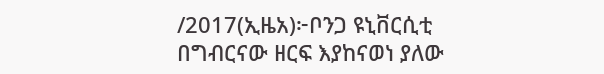/2017(ኢዜአ)፦ቦንጋ ዩኒቨርሲቲ በግብርናው ዘርፍ እያከናወነ ያለው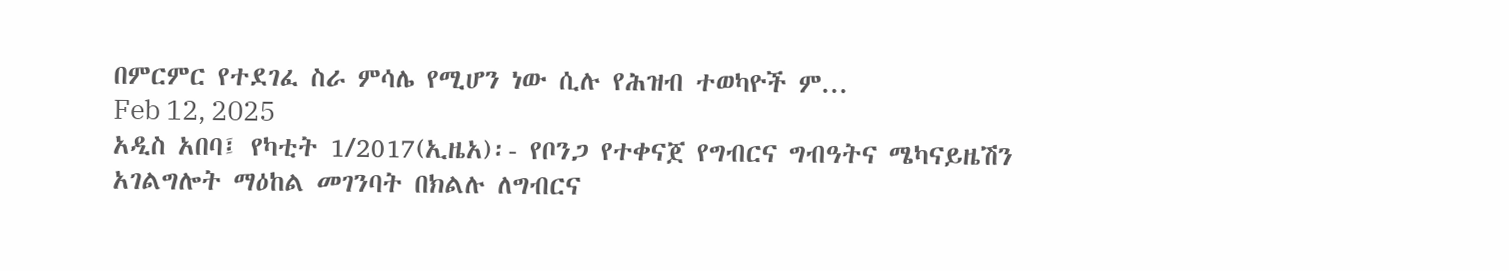በምርምር የተደገፈ ስራ ምሳሌ የሚሆን ነው ሲሉ የሕዝብ ተወካዮች ም...
Feb 12, 2025
አዲስ አበባ፤ የካቲት 1/2017(ኢዜአ)፡- የቦንጋ የተቀናጀ የግብርና ግብዓትና ሜካናይዜሽን አገልግሎት ማዕከል መገንባት በክልሉ ለግብርና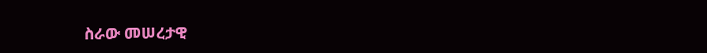ስራው መሠረታዊ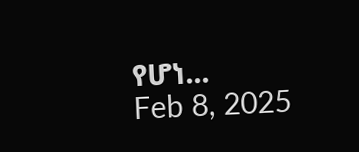የሆነ...
Feb 8, 2025